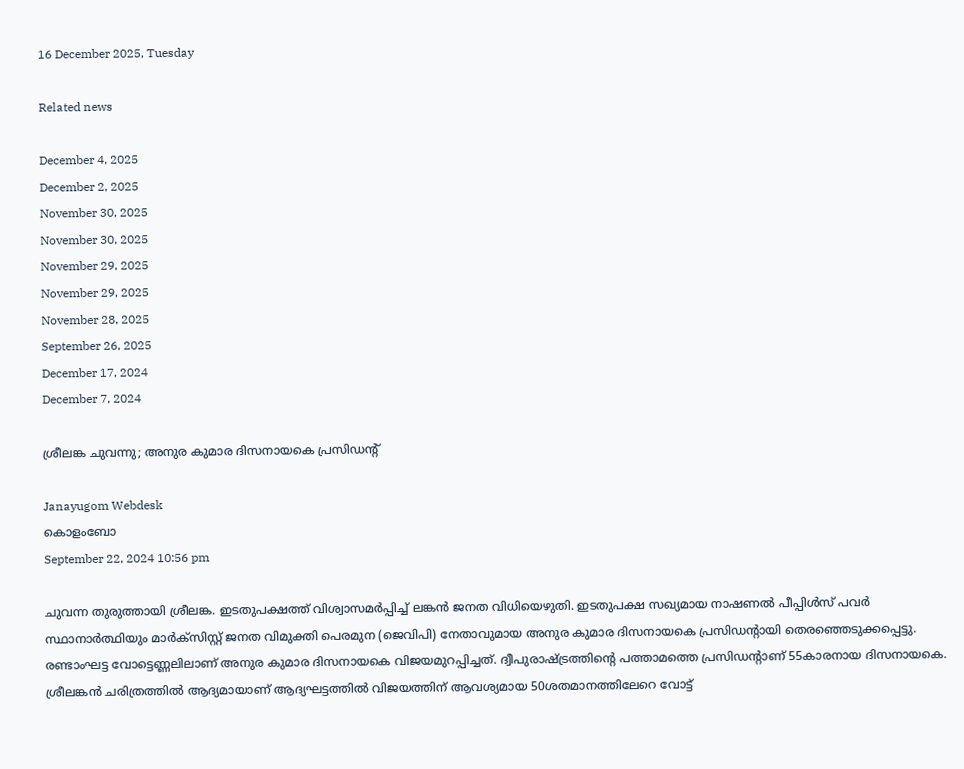16 December 2025, Tuesday

Related news

December 4, 2025
December 2, 2025
November 30, 2025
November 30, 2025
November 29, 2025
November 29, 2025
November 28, 2025
September 26, 2025
December 17, 2024
December 7, 2024

ശ്രീലങ്ക ചുവന്നു; അനുര കുമാര ദിസനായകെ പ്രസിഡന്റ്

Janayugom Webdesk
കൊളംബോ
September 22, 2024 10:56 pm

ചുവന്ന തുരുത്തായി ശ്രീലങ്ക. ഇടതുപക്ഷത്ത് വിശ്വാസമര്‍പ്പിച്ച് ലങ്കന്‍ ജനത വിധിയെഴുതി. ഇടതുപക്ഷ സഖ്യമായ നാഷണൽ പീപ്പിൾസ് പവർ സ്ഥാനാര്‍ത്ഥിയും മാര്‍ക്സിസ്റ്റ് ജനത വിമുക്തി പെരമുന (ജെവിപി) നേതാവുമായ അനുര കുമാര ദിസനായകെ പ്രസിഡന്റായി തെരഞ്ഞെടുക്കപ്പെട്ടു. രണ്ടാംഘട്ട വോട്ടെണ്ണലിലാണ് അനുര കുമാര ദിസനായകെ വിജയമുറപ്പിച്ചത്. ദ്വീപുരാഷ്ട്രത്തിന്റെ പത്താമത്തെ പ്രസിഡന്റാണ് 55കാരനായ ദിസനായകെ.
ശ്രീലങ്കന്‍ ചരിത്രത്തില്‍ ആദ്യമായാണ് ആദ്യഘട്ടത്തില്‍ വിജയത്തിന് ആവശ്യമായ 50ശതമാനത്തിലേറെ വോട്ട്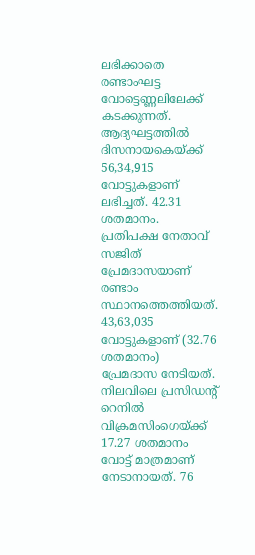ലഭിക്കാതെ രണ്ടാംഘട്ട വോട്ടെണ്ണലിലേക്ക് കടക്കുന്നത്. ആദ്യഘട്ടത്തില്‍ ദിസനായകെയ്ക്ക് 56,34,915 വോട്ടുകളാണ് ലഭിച്ചത്. 42.31 ശതമാനം. പ്രതിപക്ഷ നേതാവ് സജിത് പ്രേമദാസയാണ് രണ്ടാം സ്ഥാനത്തെത്തിയത്. 43,63,035 വോട്ടുകളാണ് (32.76 ശതമാനം) പ്രേമദാസ നേടിയത്. നിലവിലെ പ്രസിഡന്റ് റെനില്‍ വിക്രമസിംഗെയ്ക്ക് 17.27 ശതമാനം വോട്ട് മാത്രമാണ് നേടാനായത്. 76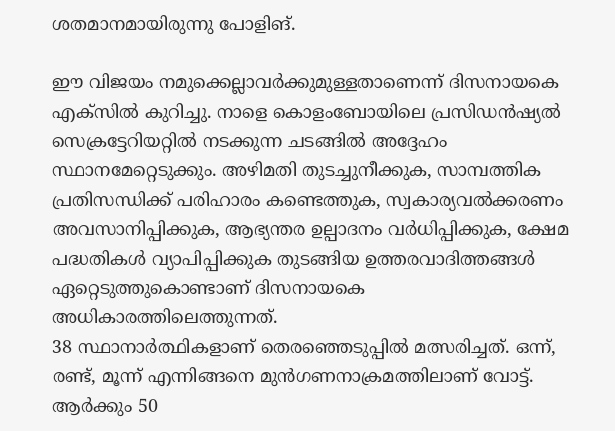ശതമാനമായിരുന്നു പോളിങ്.

ഈ വിജയം നമുക്കെല്ലാവര്‍ക്കുമുള്ളതാണെന്ന് ദിസനായകെ എക്സില്‍ കുറിച്ചു. നാളെ കൊളംബോയിലെ പ്രസിഡന്‍ഷ്യല്‍ സെക്രട്ടേറിയറ്റില്‍ നടക്കുന്ന ചടങ്ങില്‍ അദ്ദേഹം സ്ഥാനമേറ്റെടുക്കും. അഴിമതി തുടച്ചുനീക്കുക, സാമ്പത്തിക പ്രതിസന്ധിക്ക് പരിഹാരം കണ്ടെത്തുക, സ്വകാര്യവല്‍ക്കരണം അവസാനിപ്പിക്കുക, ആഭ്യന്തര ഉല്പാദനം വർധിപ്പിക്കുക, ക്ഷേമ പദ്ധതികൾ വ്യാപിപ്പിക്കുക തുടങ്ങിയ ഉത്തരവാദിത്തങ്ങള്‍ ഏറ്റെടുത്തുകൊണ്ടാണ് ദിസനായകെ അധികാരത്തിലെത്തുന്നത്.
38 സ്ഥാനാർത്ഥികളാണ് തെരഞ്ഞെടുപ്പില്‍ മത്സരിച്ചത്. ഒന്ന്, രണ്ട്, മൂന്ന് എന്നിങ്ങനെ മുന്‍ഗണനാക്രമത്തിലാണ് വോട്ട്. ആർക്കും 50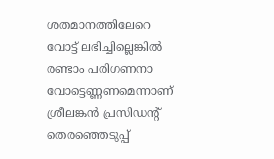ശതമാനത്തിലേറെ വോട്ട് ലഭിച്ചില്ലെങ്കില്‍ രണ്ടാം പരിഗണനാ വോട്ടെണ്ണണമെന്നാണ് ശ്രീലങ്കൻ പ്രസിഡന്റ് തെരഞ്ഞെടുപ്പ്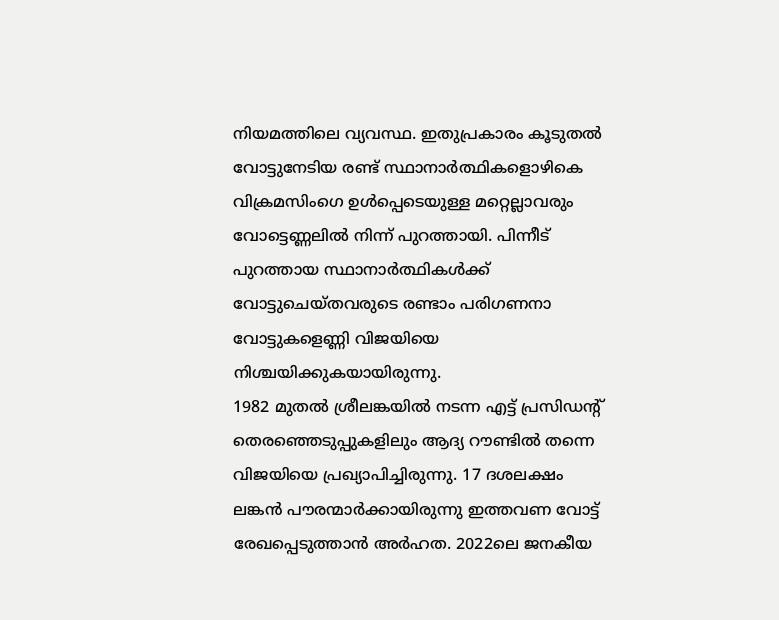നിയമത്തിലെ വ്യവസ്ഥ. ഇതുപ്രകാരം കൂടുതൽ വോട്ടുനേടിയ രണ്ട് സ്ഥാനാർത്ഥികളൊഴികെ വിക്രമസിംഗെ ഉൾപ്പെടെയുള്ള മറ്റെല്ലാവരും വോട്ടെണ്ണലില്‍ നിന്ന് പുറത്തായി. പിന്നീട് പുറത്തായ സ്ഥാനാർത്ഥികൾക്ക് വോട്ടുചെയ്തവരുടെ രണ്ടാം പരിഗണനാ വോട്ടുകളെണ്ണി വിജയിയെ നിശ്ചയിക്കുകയായിരുന്നു.
1982 മുതൽ ശ്രീലങ്കയിൽ നടന്ന എട്ട് പ്രസിഡന്റ് തെരഞ്ഞെടുപ്പുകളിലും ആദ്യ റൗണ്ടിൽ തന്നെ വിജയിയെ പ്രഖ്യാപിച്ചിരുന്നു. 17 ദശലക്ഷം ലങ്കൻ പൗരന്മാർക്കായിരുന്നു ഇത്തവണ വോട്ട് രേഖപ്പെടുത്താൻ അർഹത. 2022ലെ ജനകീയ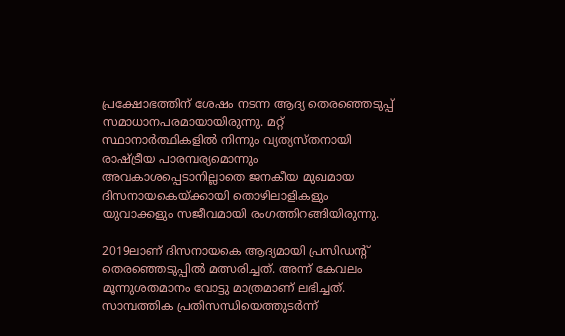പ്രക്ഷോഭത്തിന് ശേഷം നടന്ന ആദ്യ തെരഞ്ഞെടുപ്പ് സമാധാനപരമായായിരുന്നു. മറ്റ് സ്ഥാനാര്‍ത്ഥികളില്‍ നിന്നും വ്യത്യസ്തനായി രാഷ്ട്രീയ പാരമ്പര്യമൊന്നും അവകാശപ്പെടാനില്ലാതെ ജനകീയ മുഖമായ ദിസനായകെയ്ക്കായി തൊഴിലാളികളും യുവാക്കളും സജീവമായി രംഗത്തിറങ്ങിയിരുന്നു.

2019ലാണ് ദിസനായകെ ആദ്യമായി പ്രസിഡന്റ് തെരഞ്ഞെടുപ്പിൽ മത്സരിച്ചത്. അന്ന് കേവലം മൂന്നുശതമാനം വോട്ടു മാത്രമാണ് ലഭിച്ചത്. സാമ്പത്തിക പ്രതിസന്ധിയെത്തുടർന്ന്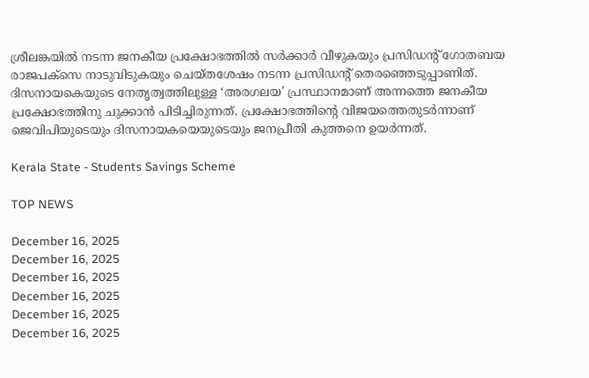ശ്രീലങ്കയിൽ നടന്ന ജനകീയ പ്രക്ഷോഭത്തിൽ സർക്കാർ വീഴുകയും പ്രസിഡന്റ് ഗോതബയ രാജപക്സെ നാടുവിടുകയും ചെയ്തശേഷം നടന്ന പ്രസിഡന്റ് തെരഞ്ഞെടുപ്പാണിത്. ദിസനായകെയുടെ നേതൃത്വത്തിലുള്ള ‘അരഗലയ’ പ്രസ്ഥാനമാണ് അന്നത്തെ ജനകീയ പ്രക്ഷോഭത്തിനു ചുക്കാൻ പിടിച്ചിരുന്നത്. പ്രക്ഷോഭത്തിന്റെ വിജയത്തെതുടർന്നാണ് ജെവിപിയുടെയും ദിസനായകയെയുടെയും ജനപ്രീതി കുത്തനെ ഉയർന്നത്.

Kerala State - Students Savings Scheme

TOP NEWS

December 16, 2025
December 16, 2025
December 16, 2025
December 16, 2025
December 16, 2025
December 16, 2025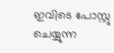ഇവിടെ പോസ്റ്റു ചെയ്യുന്ന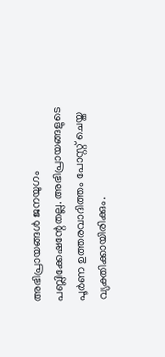അഭിപ്രായങ്ങള്‍ ജനയുഗം പബ്ലിക്കേഷന്റേതല്ല. അഭിപ്രായങ്ങളുടെ പൂര്‍ണ ഉത്തരവാദിത്തം പോസ്റ്റ് ചെയ്ത വ്യക്തിക്കായിരിക്കും.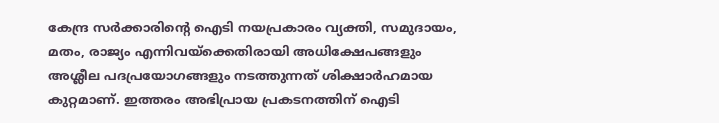കേന്ദ്ര സര്‍ക്കാരിന്റെ ഐടി നയപ്രകാരം വ്യക്തി, സമുദായം, മതം, രാജ്യം എന്നിവയ്‌ക്കെതിരായി അധിക്ഷേപങ്ങളും അശ്ലീല പദപ്രയോഗങ്ങളും നടത്തുന്നത് ശിക്ഷാര്‍ഹമായ കുറ്റമാണ്. ഇത്തരം അഭിപ്രായ പ്രകടനത്തിന് ഐടി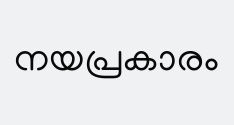നയപ്രകാരം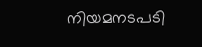നിയമനടപടി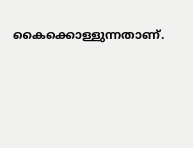കൈക്കൊള്ളുന്നതാണ്.